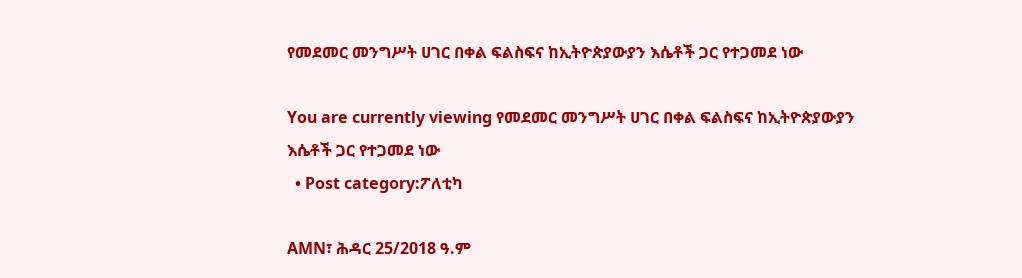የመደመር መንግሥት ሀገር በቀል ፍልስፍና ከኢትዮጵያውያን እሴቶች ጋር የተጋመደ ነው

You are currently viewing የመደመር መንግሥት ሀገር በቀል ፍልስፍና ከኢትዮጵያውያን እሴቶች ጋር የተጋመደ ነው
  • Post category:ፖለቲካ

AMN፣ ሕዳር 25/2018 ዓ.ም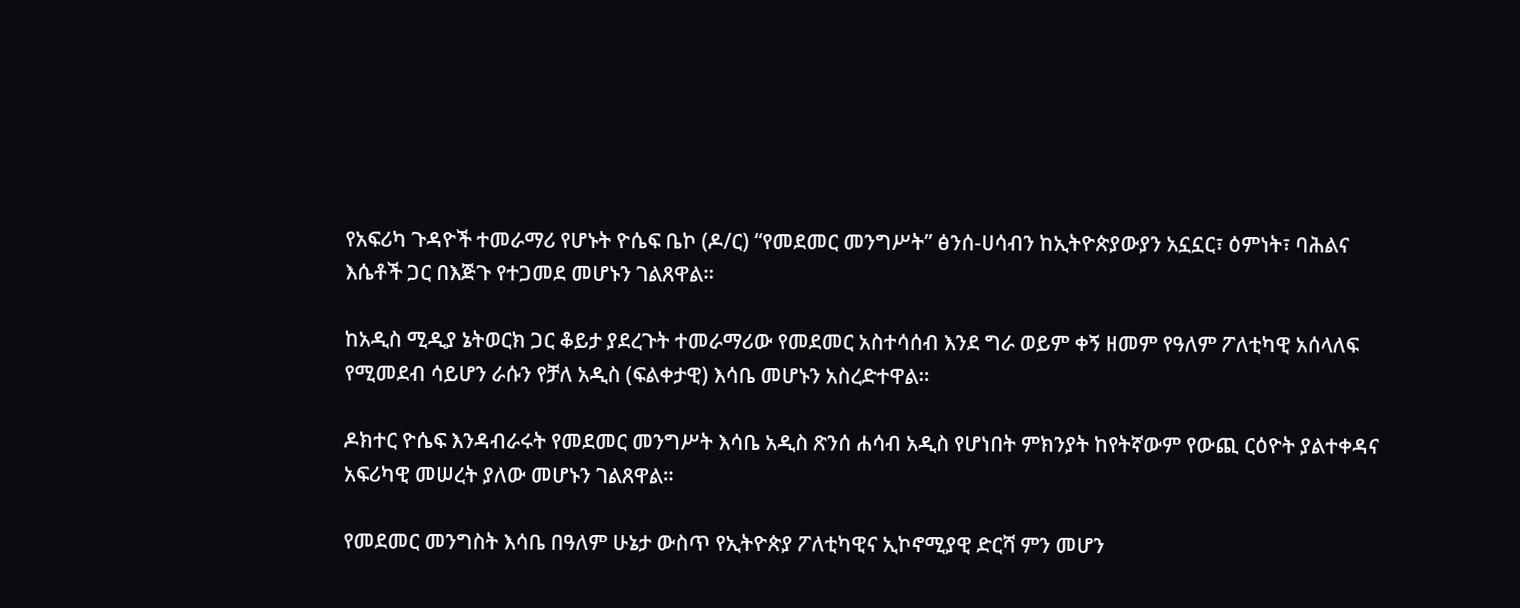የአፍሪካ ጉዳዮች ተመራማሪ የሆኑት ዮሴፍ ቤኮ (ዶ/ር) “የመደመር መንግሥት” ፅንሰ-ሀሳብን ከኢትዮጵያውያን አኗኗር፣ ዕምነት፣ ባሕልና እሴቶች ጋር በእጅጉ የተጋመደ መሆኑን ገልጸዋል።

ከአዲስ ሚዲያ ኔትወርክ ጋር ቆይታ ያደረጉት ተመራማሪው የመደመር አስተሳሰብ እንደ ግራ ወይም ቀኝ ዘመም የዓለም ፖለቲካዊ አሰላለፍ የሚመደብ ሳይሆን ራሱን የቻለ አዲስ (ፍልቀታዊ) እሳቤ መሆኑን አስረድተዋል።

ዶክተር ዮሴፍ እንዳብራሩት የመደመር መንግሥት እሳቤ አዲስ ጽንሰ ሐሳብ አዲስ የሆነበት ምክንያት ከየትኛውም የውጪ ርዕዮት ያልተቀዳና አፍሪካዊ መሠረት ያለው መሆኑን ገልጸዋል።

የመደመር መንግስት እሳቤ በዓለም ሁኔታ ውስጥ የኢትዮጵያ ፖለቲካዊና ኢኮኖሚያዊ ድርሻ ምን መሆን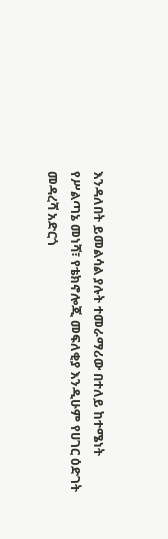እንዳለበት ይመልሳል ያሉት ተመራማሪው በተለይ ከተሜነት የሥልጣኔ መነሻ፣ የቴክኖሎጂ መፍለቂያ እንዲሁም የሀገር ዕድገት መዳረሻ አድርጎ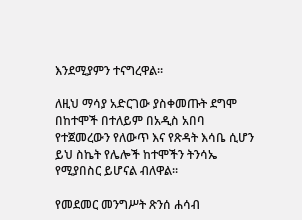እንደሚያምን ተናግረዋል።

ለዚህ ማሳያ አድርገው ያስቀመጡት ደግሞ በከተሞች በተለይም በአዲስ አበባ የተጀመረውን የለውጥ እና የጽዳት እሳቤ ሲሆን ይህ ስኬት የሌሎች ከተሞችን ትንሳኤ የሚያበስር ይሆናል ብለዋል።

የመደመር መንግሥት ጽንሰ ሐሳብ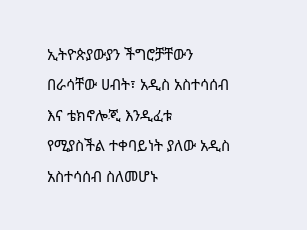ኢትዮጵያውያን ችግሮቻቸውን በራሳቸው ሀብት፣ አዲስ አስተሳሰብ እና ቴክኖሎጂ እንዲፈቱ የሚያስችል ተቀባይነት ያለው አዲስ አስተሳሰብ ስለመሆኑ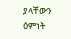ያላቸውን ዕምነት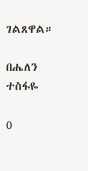ገልጸዋል።

በሔለን ተስፋዬ

0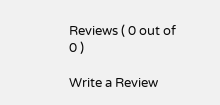Reviews ( 0 out of 0 )

Write a Review